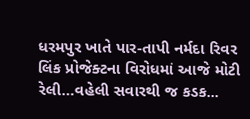ધરમપુર ખાતે પાર-તાપી નર્મદા રિવર લિંક પ્રોજેક્ટના વિરોધમાં આજે મોટી રેલી…વહેલી સવારથી જ કડક...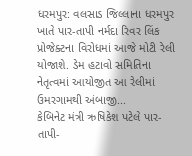ધરમપુર: વલસાડ જિલ્લાના ધરમપુર ખાતે પાર-તાપી નર્મદા રિવર લિંક પ્રોજેક્ટના વિરોધમાં આજે મોટી રેલી યોજાશે. ડેમ હટાવો સમિતિના નેતૃત્વમાં આયોજીત આ રેલીમાં ઉમરગામથી અંબાજી...
કેબિનેટ મંત્રી ઋષિકેશ પટેલે પાર-તાપી-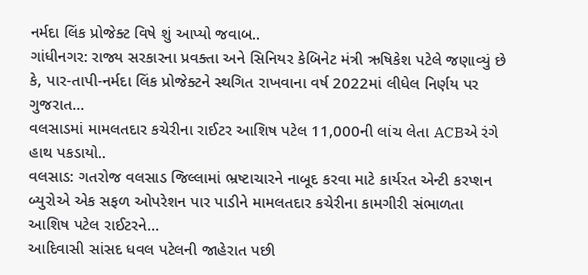નર્મદા લિંક પ્રોજેક્ટ વિષે શું આપ્યો જવાબ..
ગાંધીનગર: રાજ્ય સરકારના પ્રવક્તા અને સિનિયર કેબિનેટ મંત્રી ઋષિકેશ પટેલે જણાવ્યું છે કે, પાર-તાપી-નર્મદા લિંક પ્રોજેક્ટને સ્થગિત રાખવાના વર્ષ 2022માં લીધેલ નિર્ણય પર ગુજરાત...
વલસાડમાં મામલતદાર કચેરીના રાઈટર આશિષ પટેલ 11,000ની લાંચ લેતા ACBએ રંગે હાથ પકડાયો..
વલસાડ: ગતરોજ વલસાડ જિલ્લામાં ભ્રષ્ટાચારને નાબૂદ કરવા માટે કાર્યરત એન્ટી કરપ્શન બ્યુરોએ એક સફળ ઓપરેશન પાર પાડીને મામલતદાર કચેરીના કામગીરી સંભાળતા આશિષ પટેલ રાઈટરને...
આદિવાસી સાંસદ ધવલ પટેલની જાહેરાત પછી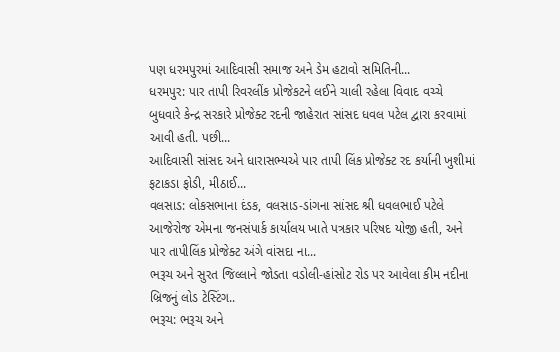પણ ધરમપુરમાં આદિવાસી સમાજ અને ડેમ હટાવો સમિતિની...
ધરમપુર: પાર તાપી રિવરલીંક પ્રોજેકટને લઈને ચાલી રહેલા વિવાદ વચ્ચે બુધવારે કેન્દ્ર સરકારે પ્રોજેક્ટ રદની જાહેરાત સાંસદ ધવલ પટેલ દ્વારા કરવામાં આવી હતી. પછી...
આદિવાસી સાંસદ અને ધારાસભ્યએ પાર તાપી લિંક પ્રોજેક્ટ રદ કર્યાની ખુશીમાં ફટાકડા ફોડી, મીઠાઈ...
વલસાડ: લોકસભાના દંડક, વલસાડ-ડાંગના સાંસદ શ્રી ધવલભાઈ પટેલે આજેરોજ એમના જનસંપાર્ક કાર્યાલય ખાતે પત્રકાર પરિષદ યોજી હતી, અને પાર તાપીલિંક પ્રોજેક્ટ અંગે વાંસદા ના...
ભરૂચ અને સુરત જિલ્લાને જોડતા વડોલી-હાંસોટ રોડ પર આવેલા કીમ નદીના બ્રિજનું લોડ ટેસ્ટિંગ..
ભરૂચ: ભરૂચ અને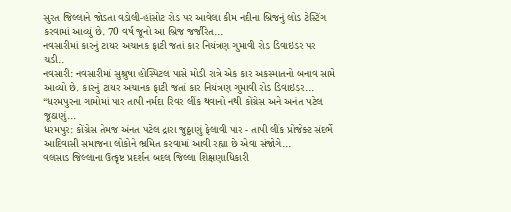સુરત જિલ્લાને જોડતા વડોલી-હાંસોટ રોડ પર આવેલા કીમ નદીના બ્રિજનું લોડ ટેસ્ટિંગ કરવામાં આવ્યું છે. 70 વર્ષ જૂનો આ બ્રિજ જર્જરિત...
નવસારીમાં કારનું ટાયર અચાનક ફાટી જતાં કાર નિયંત્રણ ગુમાવી રોડ ડિવાઇડર પર ચડી..
નવસારી: નવસારીમાં સુશ્રુષા હોસ્પિટલ પાસે મોડી રાત્રે એક કાર અકસ્માતનો બનાવ સામે આવ્યો છે. કારનું ટાયર અચાનક ફાટી જતાં કાર નિયંત્રણ ગુમાવી રોડ ડિવાઇડર...
“ધરમપુરના ગામોમાં પાર તાપી નર્મદા રિવર લીંક થવાનો નથી કોંગ્રેસ અને અનંત પટેલ જૂઠાણું...
ધરમપુર: કોંગ્રેસ તેમજ અંનત પટેલ દ્રારા જુઠ્ઠાણું ફેલાવી પાર - તાપી લીંક પ્રોજેક્ટ સંદર્ભે આદિવાસી સમાજના લોકોને ભ્રમિત કરવામાં આવી રહ્યા છે એવા સંજોગે...
વલસાડ જિલ્લાના ઉત્કૃષ્ટ પ્રદર્શન બદલ જિલ્લા શિક્ષણાધિકારી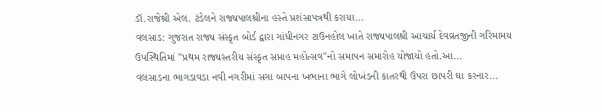ડૉ.રાજેશ્રી એલ. ટંડેલને રાજ્યપાલશ્રીના હસ્તે પ્રશંસાપત્રથી કરાયા...
વલસાડ: ગુજરાત રાજ્ય સંસ્કૃત બોર્ડ દ્વારા ગાંધીનગર ટાઉનહોલ ખાતે રાજ્યપાલશ્રી આચાર્ય દેવવ્રતજીની ગરિમામય ઉપસ્થિતિમાં "પ્રથમ રાજ્યસ્તરીય સંસ્કૃત સપ્તાહ મહોત્સવ"નો સમાપન સમારોહ યોજાયો હતો.આ...
વલસાડના ભાગડાવડા નવી નગરીમાં સગા બાપના ખભાના ભાગે લોખંડની કાતરથી ઉપરા છાપરી ઘા કરનાર...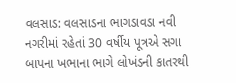વલસાડ: વલસાડના ભાગડાવડા નવી નગરીમાં રહેતાં 30 વર્ષીય પૂત્રએ સગા બાપના ખભાના ભાગે લોખંડની કાતરથી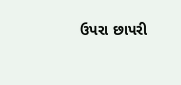ઉપરા છાપરી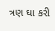ત્રણ ઘા કરી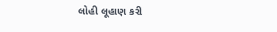લોહી લૂહાણ કરી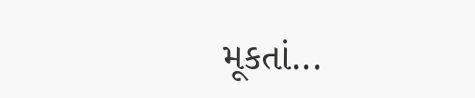મૂકતાં...